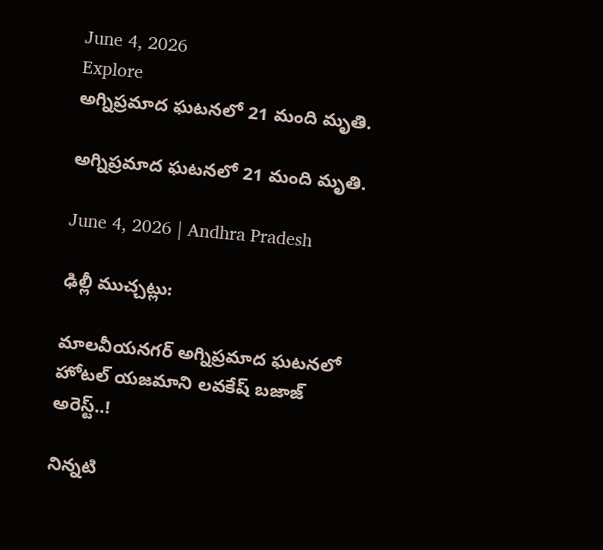June 4, 2026
Explore
అగ్నిప్రమాద ఘటనలో 21 మంది మృతి.

అగ్నిప్రమాద ఘటనలో 21 మంది మృతి.

June 4, 2026 | Andhra Pradesh

ఢిల్లీ ముచ్చట్లు:

మాలవీయనగర్ అగ్నిప్రమాద ఘటనలో హోటల్ యజమాని లవకేష్ బజాజ్ అరెస్ట్..!

నిన్నటి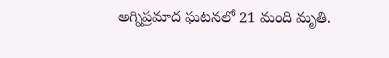అగ్నిప్రమాద ఘటనలో 21 మంది మృతి.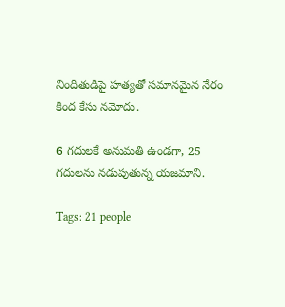నిందితుడిపై హత్యతో సమానమైన నేరం కింద కేసు నమోదు.

6 గదులకే అనుమతి ఉండగా, 25 గదులను నడుపుతున్న యజమాని.

Tags: 21 people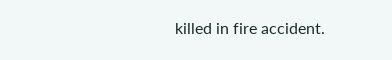killed in fire accident.